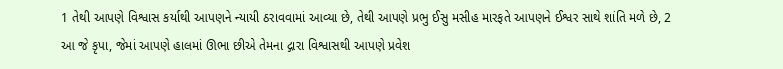1 તેથી આપણે વિશ્વાસ કર્યાથી આપણને ન્યાયી ઠરાવવામાં આવ્યા છે, તેથી આપણે પ્રભુ ઈસુ મસીહ મારફતે આપણને ઈશ્વર સાથે શાંતિ મળે છે, 2 આ જે કૃપા, જેમાં આપણે હાલમાં ઊભા છીએ તેમના દ્ગારા વિશ્વાસથી આપણે પ્રવેશ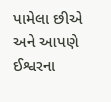પામેલા છીએ અને આપણે ઈશ્વરના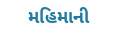મહિમાની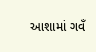આશામાં ગવઁ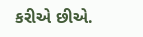કરીએ છીએ.